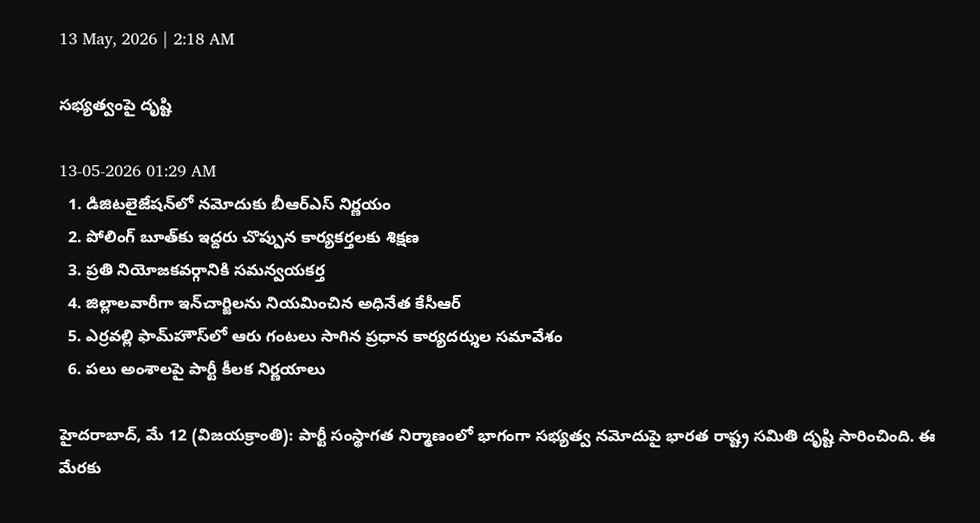13 May, 2026 | 2:18 AM

సభ్యత్వంపై దృష్టి

13-05-2026 01:29 AM
  1. డిజిటలైజేషన్‌లో నమోదుకు బీఆర్‌ఎస్ నిర్ణయం
  2. పోలింగ్ బూత్‌కు ఇద్దరు చొప్పున కార్యకర్తలకు శిక్షణ
  3. ప్రతి నియోజకవర్గానికి సమన్వయకర్త
  4. జిల్లాలవారీగా ఇన్‌చార్జిలను నియమించిన అధినేత కేసీఆర్
  5. ఎర్రవల్లి ఫామ్‌హౌస్‌లో ఆరు గంటలు సాగిన ప్రధాన కార్యదర్శుల సమావేశం
  6. పలు అంశాలపై పార్టీ కీలక నిర్ణయాలు

హైదరాబాద్, మే 12 (విజయక్రాంతి): పార్టీ సంస్థాగత నిర్మాణంలో భాగంగా సభ్యత్వ నమోదుపై భారత రాష్ట్ర సమితి దృష్టి సారించింది. ఈ మేరకు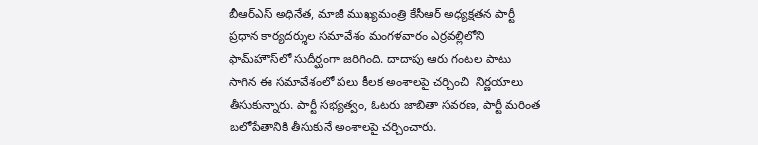బీఆర్‌ఎస్ అధినేత, మాజీ ముఖ్యమంత్రి కేసీఆర్ అధ్యక్షతన పార్టీ ప్రధాన కార్యదర్శుల సమావేశం మంగళవారం ఎర్రవల్లిలోని ఫామ్‌హౌస్‌లో సుదీర్ఘంగా జరిగింది. దాదాపు ఆరు గంటల పాటు సాగిన ఈ సమావేశంలో పలు కీలక అంశాలపై చర్చించి  నిర్ణయాలు తీసుకున్నారు. పార్టీ సభ్యత్వం, ఓటరు జాబితా సవరణ, పార్టీ మరింత బలోపేతానికి తీసుకునే అంశాలపై చర్చించారు.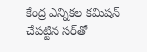కేంద్ర ఎన్నికల కమిషన్   చేపట్టిన సర్‌తో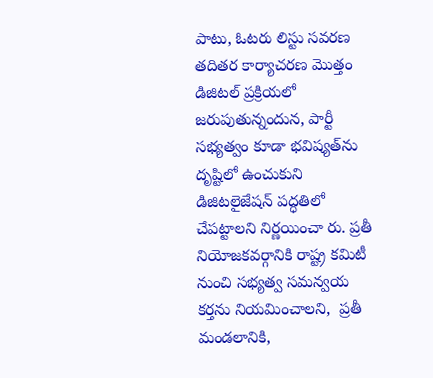పాటు, ఓటరు లిస్టు సవరణ తదితర కార్యాచరణ మొత్తం డిజిటల్ ప్రక్రియలో జరుపుతున్నందున, పార్టీ సభ్యత్వం కూడా భవిష్యత్‌ను దృష్టిలో ఉంచుకుని డిజిటలైజేషన్ పద్ధతిలో చేపట్టాలని నిర్ణయించా రు. ప్రతీ నియోజకవర్గానికి రాష్ట్ర కమిటీ నుంచి సభ్యత్వ సమన్వయ కర్తను నియమించాలని,  ప్రతీ మండలానికి,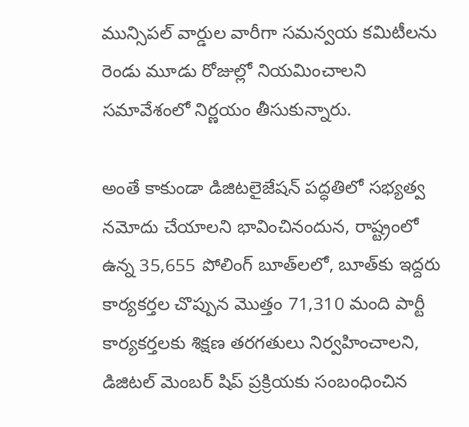మున్సిపల్ వార్డుల వారీగా సమన్వయ కమిటీలను రెండు మూడు రోజుల్లో నియమించాలని సమావేశంలో నిర్ణయం తీసుకున్నారు.

అంతే కాకుండా డిజిటలైజేషన్ పద్ధతిలో సభ్యత్వ నమోదు చేయాలని భావించినందున, రాష్ట్రంలో ఉన్న 35,655 పోలింగ్ బూత్‌లలో, బూత్‌కు ఇద్దరు కార్యకర్తల చొప్పున మొత్తం 71,310 మంది పార్టీ కార్యకర్తలకు శిక్షణ తరగతులు నిర్వహించాలని,  డిజిటల్ మెంబర్ షిప్ ప్రక్రియకు సంబంధించిన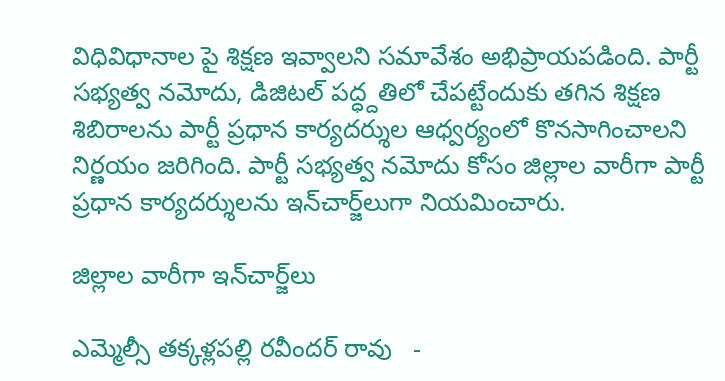విధివిధానాల పై శిక్షణ ఇవ్వాలని సమావేశం అభిప్రాయపడింది. పార్టీ సభ్యత్వ నమోదు, డిజిటల్ పద్ధ్దతిలో చేపట్టేందుకు తగిన శిక్షణ శిబిరాలను పార్టీ ప్రధాన కార్యదర్శుల ఆధ్వర్యంలో కొనసాగించాలని  నిర్ణయం జరిగింది. పార్టీ సభ్యత్వ నమోదు కోసం జిల్లాల వారీగా పార్టీ ప్రధాన కార్యదర్శులను ఇన్‌చార్జ్‌లుగా నియమించారు.

జిల్లాల వారీగా ఇన్‌చార్జ్‌లు

ఎమ్మెల్సీ తక్కళ్లపల్లి రవీందర్ రావు   -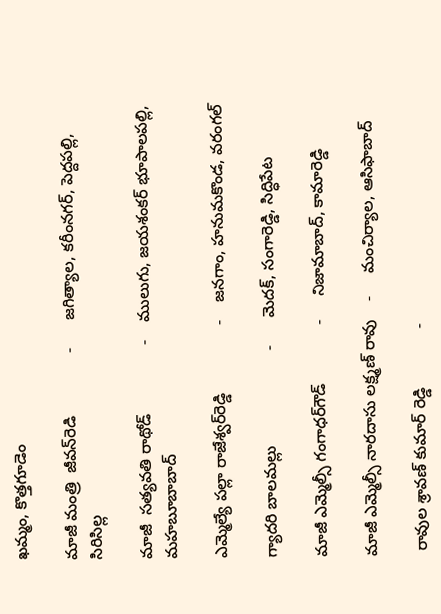ఖమ్మం, కొత్తగూడెం

మాజీ మంత్రి  జీవన్‌రెడి              -      జగిత్యాల, కరీంనగర్, పెద్దపల్లి, సిరిసిల్ల

మాజీ  సత్యవతి రాథోడ్               -    ములుగు, జయశంకర్ భూపాలపల్లి, మహబూబాబాద్

ఎమ్మెల్యే పల్లా రాజేశ్వర్‌రెడ్డి               -    జనగాం, హనుమకొండ, వరంగల్

గ్యాదరి బాలమల్లు                     -      మెదక్, సంగారెడ్డి, సిద్ధిపేట

మాజీ ఎమ్మెల్సీ గంగాధర్‌గౌడ్             -     నిజామాబాద్, కామారెడ్డి

మాజీ ఎమ్మెల్సీ నారదాసు లక్ష్మణ్ రావు    -     మంచిర్యాల, ఆసిఫాబాద్

 రావుల శ్రావణ్ కుమార్ రెడ్డి             -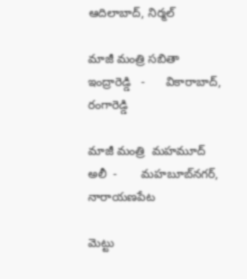ఆదిలాబాద్, నిర్మల్

మాజీ మంత్రి సబితా ఇంద్రారెడ్డి   -      వికారాబాద్, రంగారెడ్డి

మాజీ మంత్రి  మహమూద్ అలీ  -       మహబూబ్‌నగర్, నారాయణపేట

మెట్టు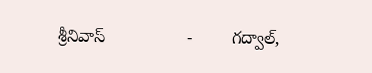శ్రీనివాస్                 -        గద్వాల్,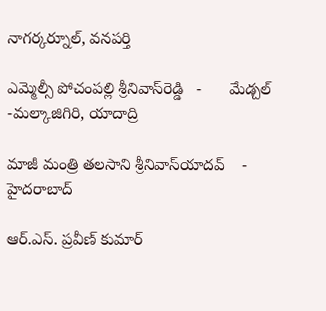నాగర్కర్నూల్, వనపర్తి

ఎమ్మెల్సీ పోచంపల్లి శ్రీనివాస్‌రెడ్డి   -      మేడ్చల్ -మల్కాజిగిరి, యాదాద్రి

మాజీ మంత్రి తలసాని శ్రీనివాస్‌యాదవ్    -  హైదరాబాద్

ఆర్.ఎస్. ప్రవీణ్ కుమార్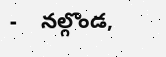-    నల్గొండ,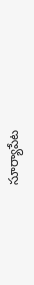సూర్యాపేట